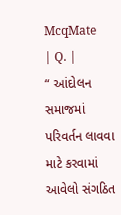McqMate
| Q. |
“ આંદોલન સમાજમાં પરિવર્તન લાવવા માટે કરવામાં આવેલો સંગઠિત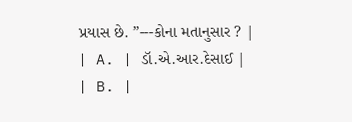પ્રયાસ છે. ”---કોના મતાનુસાર ? |
| A. | ડૉ.એ.આર.દેસાઈ |
| B. |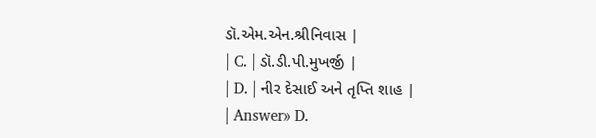ડૉ.એમ.એન.શ્રીનિવાસ |
| C. | ડૉ.ડી.પી.મુખર્જી |
| D. | નીર દેસાઈ અને તૃપ્તિ શાહ |
| Answer» D.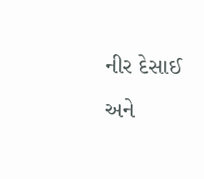નીર દેસાઈ અને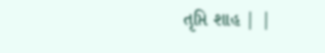તૃપ્તિ શાહ | |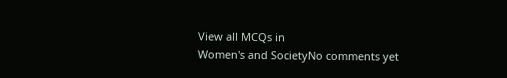View all MCQs in
Women's and SocietyNo comments yet